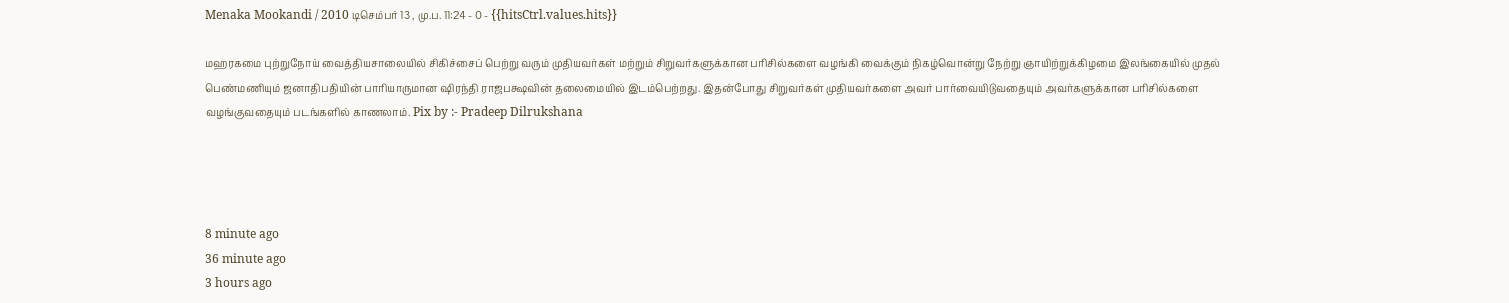Menaka Mookandi / 2010 டிசெம்பர் 13 , மு.ப. 11:24 - 0 - {{hitsCtrl.values.hits}}

மஹரகமை புற்றுநோய் வைத்தியசாலையில் சிகிச்சைப் பெற்று வரும் முதியவர்கள் மற்றும் சிறுவர்களுக்கான பரிசில்களை வழங்கி வைக்கும் நிகழ்வொன்று நேற்று ஞாயிற்றுக்கிழமை இலங்கையில் முதல் பெண்மணியும் ஜனாதிபதியின் பாரியாருமான ஷிரந்தி ராஜபக்ஷவின் தலைமையில் இடம்பெற்றது. இதன்போது சிறுவர்கள் முதியவர்களை அவர் பார்வையிடுவதையும் அவர்களுக்கான பரிசில்களை வழங்குவதையும் படங்களில் காணலாம். Pix by :- Pradeep Dilrukshana




8 minute ago
36 minute ago
3 hours ago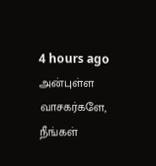4 hours ago
அன்புள்ள வாசகர்களே,
நீங்கள்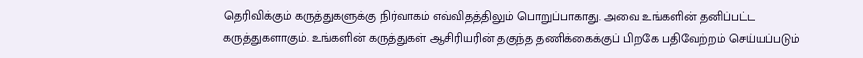தெரிவிக்கும் கருத்துகளுக்கு நிர்வாகம் எவ்விதத்திலும் பொறுப்பாகாது. அவை உங்களின் தனிப்பட்ட கருத்துகளாகும். உங்களின் கருத்துகள் ஆசிரியரின் தகுந்த தணிக்கைக்குப் பிறகே பதிவேற்றம் செய்யப்படும்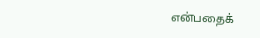என்பதைக்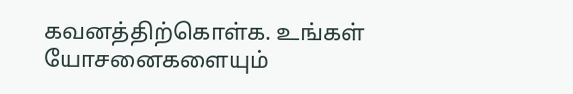கவனத்திற்கொள்க. உங்கள் யோசனைகளையும்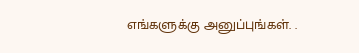எங்களுக்கு அனுப்புங்கள். .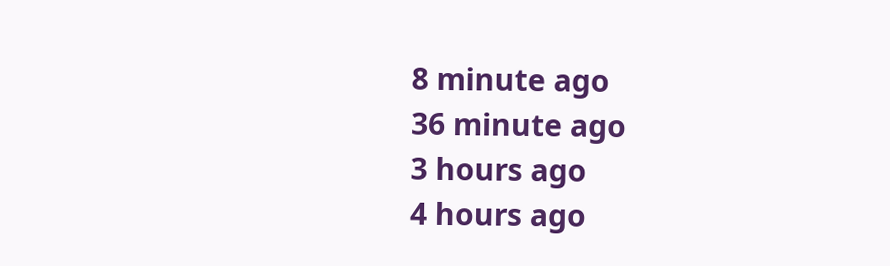8 minute ago
36 minute ago
3 hours ago
4 hours ago